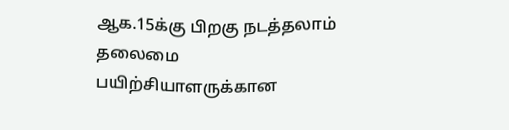ஆக.15க்கு பிறகு நடத்தலாம்
தலைமை பயிற்சியாளருக்கான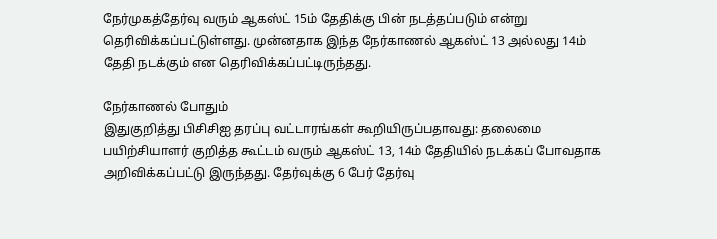நேர்முகத்தேர்வு வரும் ஆகஸ்ட் 15ம் தேதிக்கு பின் நடத்தப்படும் என்று தெரிவிக்கப்பட்டுள்ளது. முன்னதாக இந்த நேர்காணல் ஆகஸ்ட் 13 அல்லது 14ம் தேதி நடக்கும் என தெரிவிக்கப்பட்டிருந்தது.

நேர்காணல் போதும்
இதுகுறித்து பிசிசிஐ தரப்பு வட்டாரங்கள் கூறியிருப்பதாவது: தலைமை பயிற்சியாளர் குறித்த கூட்டம் வரும் ஆகஸ்ட் 13, 14ம் தேதியில் நடக்கப் போவதாக அறிவிக்கப்பட்டு இருந்தது. தேர்வுக்கு 6 பேர் தேர்வு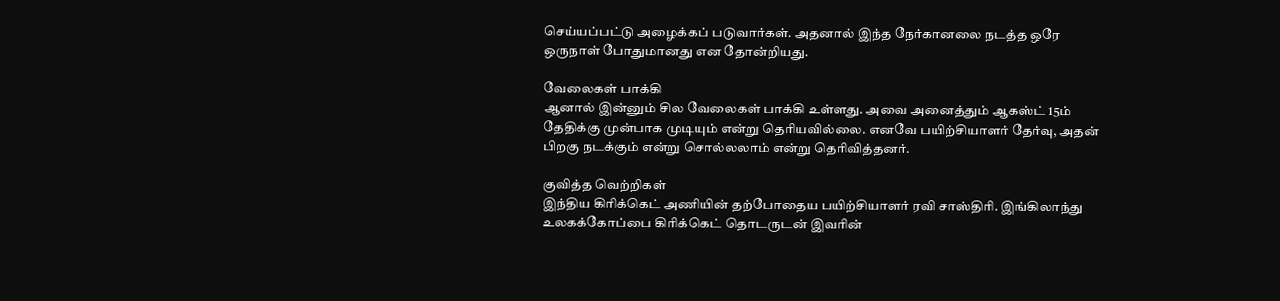செய்யப்பட்டு அழைக்கப் படுவார்கள். அதனால் இந்த நேர்கானலை நடத்த ஒரே ஒருநாள் போதுமானது என தோன்றியது.

வேலைகள் பாக்கி
ஆனால் இன்னும் சில வேலைகள் பாக்கி உள்ளது. அவை அனைத்தும் ஆகஸ்ட் 15ம் தேதிக்கு முன்பாக முடியும் என்று தெரியவில்லை. எனவே பயிற்சியாளர் தேர்வு, அதன் பிறகு நடக்கும் என்று சொல்லலாம் என்று தெரிவித்தனர்.

குவித்த வெற்றிகள்
இந்திய கிரிக்கெட் அணியின் தற்போதைய பயிற்சியாளர் ரவி சாஸ்திரி. இங்கிலாந்து உலகக்கோப்பை கிரிக்கெட் தொடருடன் இவரின்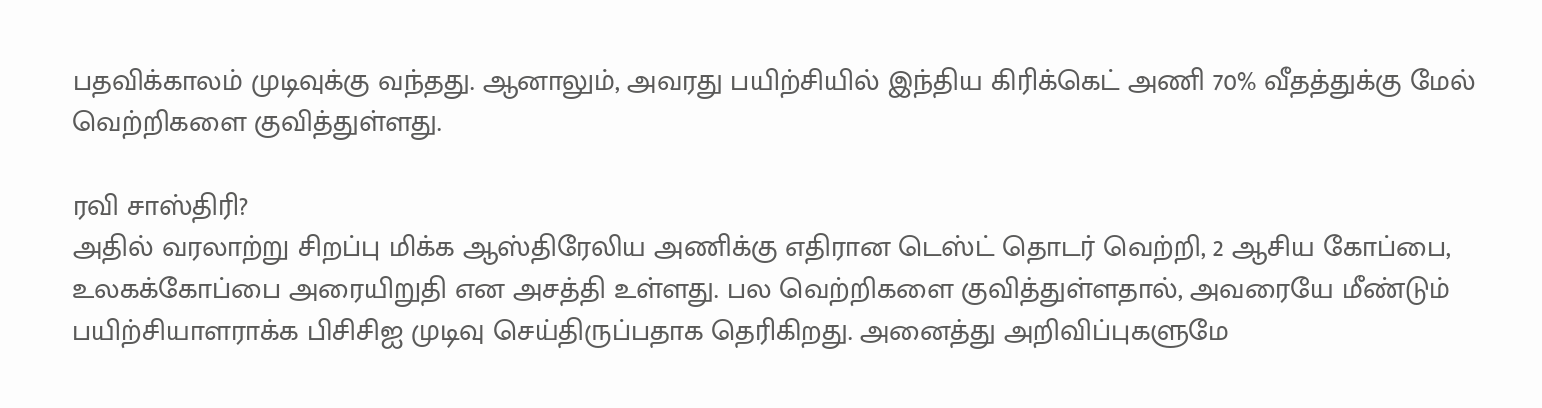பதவிக்காலம் முடிவுக்கு வந்தது. ஆனாலும், அவரது பயிற்சியில் இந்திய கிரிக்கெட் அணி 70% வீதத்துக்கு மேல் வெற்றிகளை குவித்துள்ளது.

ரவி சாஸ்திரி?
அதில் வரலாற்று சிறப்பு மிக்க ஆஸ்திரேலிய அணிக்கு எதிரான டெஸ்ட் தொடர் வெற்றி, 2 ஆசிய கோப்பை, உலகக்கோப்பை அரையிறுதி என அசத்தி உள்ளது. பல வெற்றிகளை குவித்துள்ளதால், அவரையே மீண்டும் பயிற்சியாளராக்க பிசிசிஐ முடிவு செய்திருப்பதாக தெரிகிறது. அனைத்து அறிவிப்புகளுமே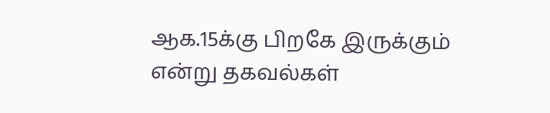ஆக.15க்கு பிறகே இருக்கும் என்று தகவல்கள்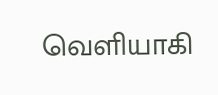வெளியாகி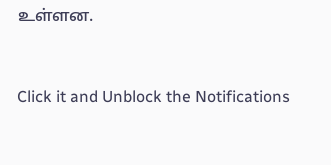உள்ளன.


Click it and Unblock the Notifications